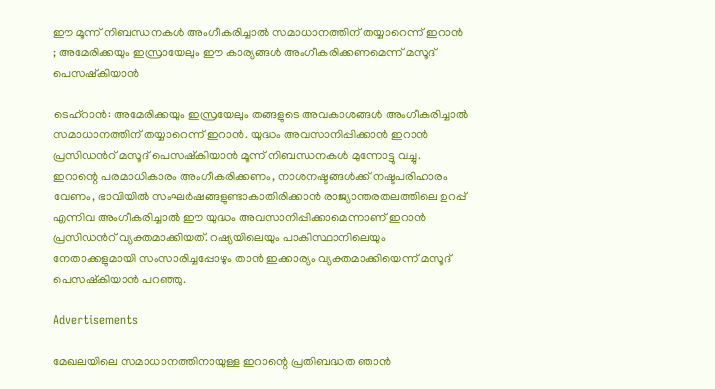ഈ മൂന്ന് നിബന്ധനകൾ അംഗീകരിച്ചാൽ സമാധാനത്തിന് തയ്യാറെന്ന് ഇറാൻ ; അമേരിക്കയും ഇസ്രായേലും ഈ കാര്യങ്ങൾ അംഗീകരിക്കണമെന്ന് മസൂദ് പെസഷ്കിയാൻ

ടെഹ്റാൻ: അമേരിക്കയും ഇസ്രയേലും തങ്ങളുടെ അവകാശങ്ങൾ അംഗീകരിച്ചാൽ സമാധാനത്തിന് തയ്യാറെന്ന് ഇറാൻ. യുദ്ധം അവസാനിപ്പിക്കാൻ ഇറാൻ പ്രസിഡന്‍റ് മസൂദ് പെസഷ്കിയാൻ മൂന്ന് നിബന്ധനകൾ മുന്നോട്ടു വച്ചു. ഇറാന്റെ പരമാധികാരം അംഗീകരിക്കണം, നാശനഷ്ടങ്ങൾക്ക് നഷ്ടപരിഹാരം വേണം, ഭാവിയിൽ സംഘർഷങ്ങളുണ്ടാകാതിരിക്കാൻ രാജ്യാന്തരതലത്തിലെ ഉറപ്പ് എന്നിവ അംഗീകരിച്ചാൽ ഈ യുദ്ധം അവസാനിപ്പിക്കാമെന്നാണ് ഇറാൻ പ്രസിഡന്‍റ് വ്യക്തമാക്കിയത്. റഷ്യയിലെയും പാകിസ്ഥാനിലെയും നേതാക്കളുമായി സംസാരിച്ചപ്പോഴും താൻ ഇക്കാര്യം വ്യക്തമാക്കിയെന്ന് മസൂദ് പെസഷ്കിയാൻ പറഞ്ഞു.

Advertisements

മേഖലയിലെ സമാധാനത്തിനായുള്ള ഇറാന്റെ പ്രതിബദ്ധത ഞാൻ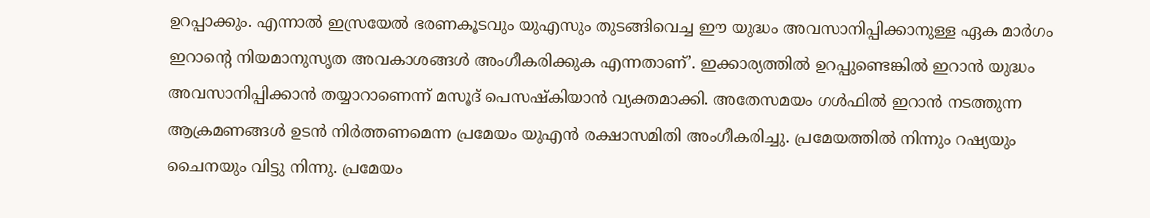ഉറപ്പാക്കും. എന്നാൽ ഇസ്രയേൽ ഭരണകൂടവും യുഎസും തുടങ്ങിവെച്ച ഈ യുദ്ധം അവസാനിപ്പിക്കാനുള്ള ഏക മാർഗം ഇറാന്റെ നിയമാനുസൃത അവകാശങ്ങൾ അംഗീകരിക്കുക എന്നതാണ്’. ഇക്കാര്യത്തിൽ ഉറപ്പുണ്ടെങ്കിൽ ഇറാൻ യുദ്ധം അവസാനിപ്പിക്കാൻ തയ്യാറാണെന്ന് മസൂദ് പെസഷ്കിയാൻ വ്യക്തമാക്കി. അതേസമയം ഗൾഫിൽ ഇറാൻ നടത്തുന്ന ആക്രമണങ്ങൾ ഉടൻ നിർത്തണമെന്ന പ്രമേയം യുഎൻ രക്ഷാസമിതി അംഗീകരിച്ചു. പ്രമേയത്തിൽ നിന്നും റഷ്യയും ചൈനയും വിട്ടു നിന്നു. പ്രമേയം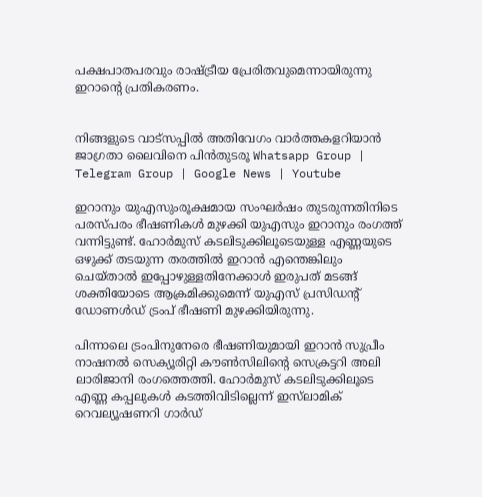പക്ഷപാതപരവും രാഷ്ട്രീയ പ്രേരിതവുമെന്നായിരുന്നു ഇറാന്‍റെ പ്രതികരണം.


നിങ്ങളുടെ വാട്സപ്പിൽ അതിവേഗം വാർത്തകളറിയാൻ ജാഗ്രതാ ലൈവിനെ പിൻതുടരൂ Whatsapp Group | Telegram Group | Google News | Youtube

ഇറാനും യുഎസുംരൂക്ഷമായ സംഘർഷം തുടരുന്നതിനിടെ പരസ്പരം ഭീഷണികൾ മുഴക്കി യുഎസും ഇറാനും രംഗത്ത് വന്നിട്ടുണ്ട്. ഹോർമുസ് കടലിടുക്കിലൂടെയുള്ള എണ്ണയുടെ ഒഴുക്ക് തടയുന്ന തരത്തിൽ ഇറാൻ എന്തെങ്കിലും ചെയ്താൽ ഇപ്പോഴുള്ളതിനേക്കാൾ ഇരുപത് മടങ്ങ് ശക്തിയോടെ ആക്രമിക്കുമെന്ന് യുഎസ് പ്രസിഡന്റ് ഡോണൾഡ് ട്രംപ് ഭീഷണി മുഴക്കിയിരുന്നു.

പിന്നാലെ ട്രംപിനുനേരെ ഭീഷണിയുമായി ഇറാൻ സുപ്രീം നാഷനൽ സെക്യൂരിറ്റി കൗൺസിലിന്റെ സെക്രട്ടറി അലി ലാരിജാനി രംഗത്തെത്തി. ഹോർമുസ് കടലിടുക്കിലൂടെ എണ്ണ കപ്പലുകൾ കടത്തിവിടില്ലെന്ന് ഇസ്‌ലാമിക് റെവല്യൂഷണറി ഗാർഡ്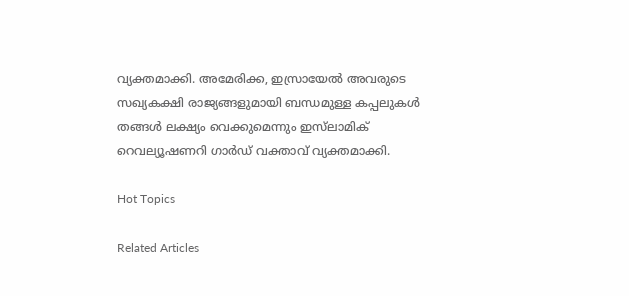വ്യക്തമാക്കി. അമേരിക്ക, ഇസ്രായേൽ അവരുടെ സഖ്യകക്ഷി രാജ്യങ്ങളുമായി ബന്ധമുള്ള കപ്പലുകൾ തങ്ങൾ ലക്ഷ്യം വെക്കുമെന്നും ഇസ്‌ലാമിക് റെവല്യൂഷണറി ഗാർഡ് വക്താവ് വ്യക്തമാക്കി.

Hot Topics

Related Articles